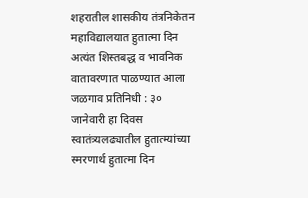शहरातील शासकीय तंत्रनिकेतन महाविद्यालयात हुतात्मा दिन अत्यंत शिस्तबद्ध व भावनिक वातावरणात पाळण्यात आला
जळगाव प्रतिनिधी : ३० जानेवारी हा दिवस स्वातंत्र्यलढ्यातील हुतात्म्यांच्या स्मरणार्थ हुतात्मा दिन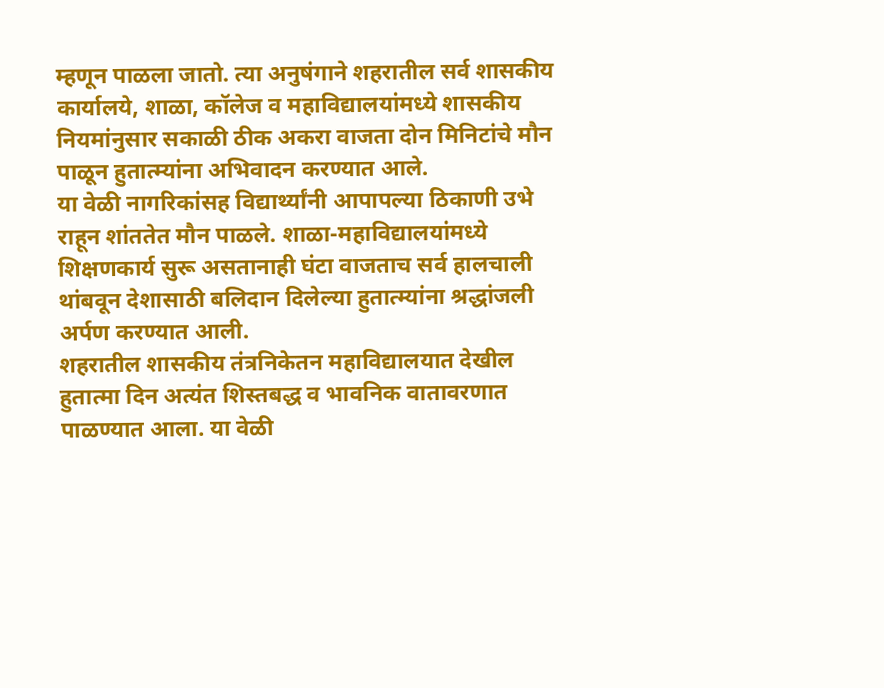म्हणून पाळला जातो. त्या अनुषंगाने शहरातील सर्व शासकीय कार्यालये, शाळा, कॉलेज व महाविद्यालयांमध्ये शासकीय नियमांनुसार सकाळी ठीक अकरा वाजता दोन मिनिटांचे मौन पाळून हुतात्म्यांना अभिवादन करण्यात आले.
या वेळी नागरिकांसह विद्यार्थ्यांनी आपापल्या ठिकाणी उभे राहून शांततेत मौन पाळले. शाळा-महाविद्यालयांमध्ये शिक्षणकार्य सुरू असतानाही घंटा वाजताच सर्व हालचाली थांबवून देशासाठी बलिदान दिलेल्या हुतात्म्यांना श्रद्धांजली अर्पण करण्यात आली.
शहरातील शासकीय तंत्रनिकेतन महाविद्यालयात देखील हुतात्मा दिन अत्यंत शिस्तबद्ध व भावनिक वातावरणात पाळण्यात आला. या वेळी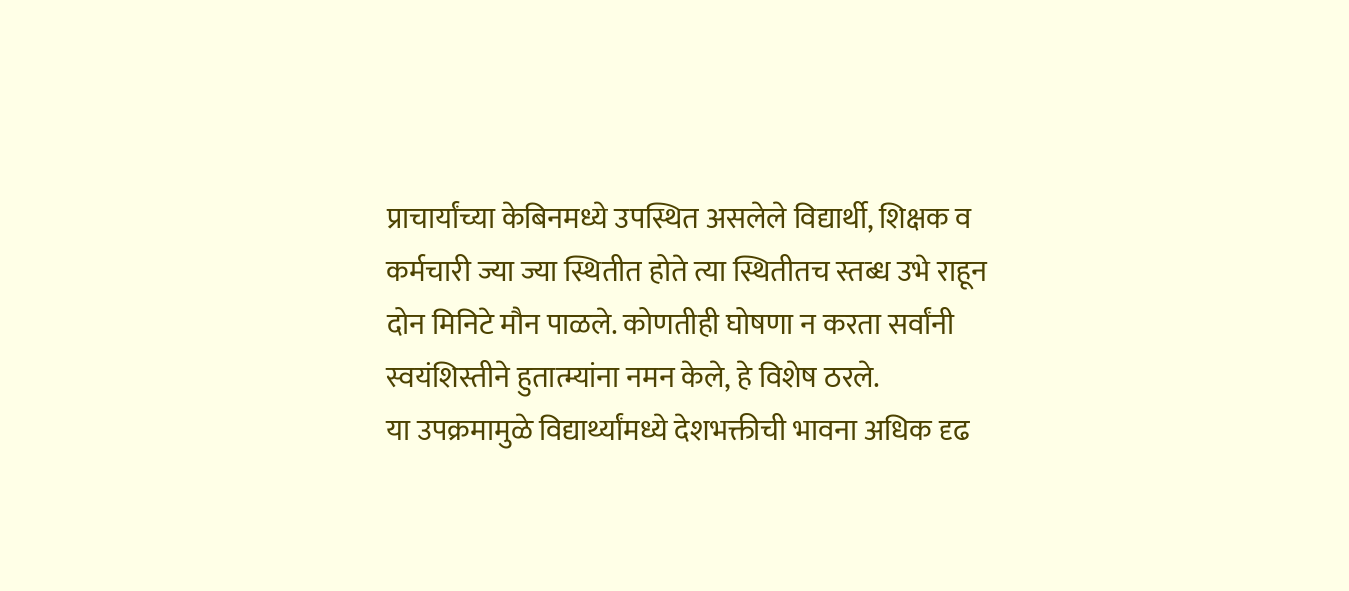प्राचार्यांच्या केबिनमध्ये उपस्थित असलेले विद्यार्थी, शिक्षक व कर्मचारी ज्या ज्या स्थितीत होते त्या स्थितीतच स्तब्ध उभे राहून दोन मिनिटे मौन पाळले. कोणतीही घोषणा न करता सर्वांनी स्वयंशिस्तीने हुतात्म्यांना नमन केले, हे विशेष ठरले.
या उपक्रमामुळे विद्यार्थ्यांमध्ये देशभक्तीची भावना अधिक दृढ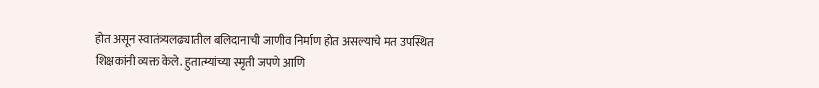होत असून स्वातंत्र्यलढ्यातील बलिदानाची जाणीव निर्माण होत असल्याचे मत उपस्थित शिक्षकांनी व्यक्त केले. हुतात्म्यांच्या स्मृती जपणे आणि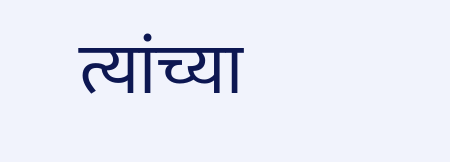त्यांच्या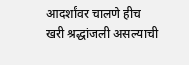आदर्शांवर चालणे हीच खरी श्रद्धांजली असल्याची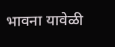भावना यावेळी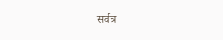सर्वत्र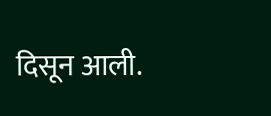दिसून आली.